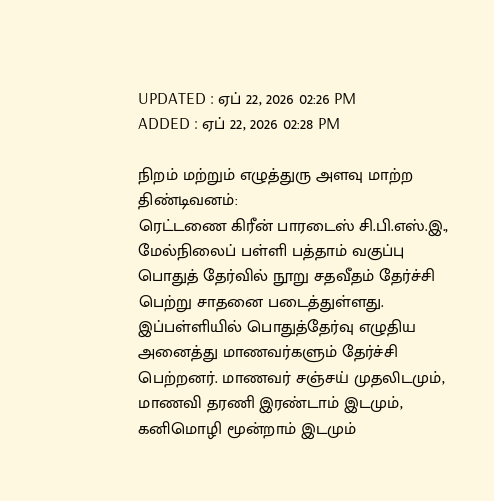UPDATED : ஏப் 22, 2026 02:26 PM
ADDED : ஏப் 22, 2026 02:28 PM

நிறம் மற்றும் எழுத்துரு அளவு மாற்ற
திண்டிவனம்:
ரெட்டணை கிரீன் பாரடைஸ் சி.பி.எஸ்.இ., மேல்நிலைப் பள்ளி பத்தாம் வகுப்பு பொதுத் தேர்வில் நூறு சதவீதம் தேர்ச்சி பெற்று சாதனை படைத்துள்ளது.
இப்பள்ளியில் பொதுத்தேர்வு எழுதிய அனைத்து மாணவர்களும் தேர்ச்சி பெற்றனர். மாணவர் சஞ்சய் முதலிடமும், மாணவி தரணி இரண்டாம் இடமும், கனிமொழி மூன்றாம் இடமும்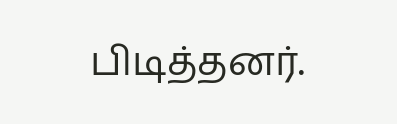பிடித்தனர்.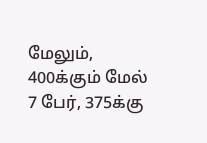மேலும், 400க்கும் மேல் 7 பேர், 375க்கு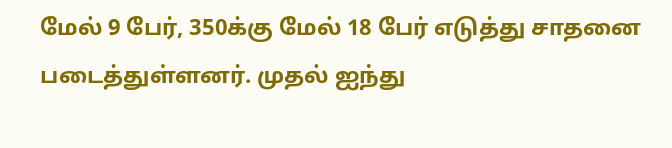மேல் 9 பேர், 350க்கு மேல் 18 பேர் எடுத்து சாதனை படைத்துள்ளனர். முதல் ஐந்து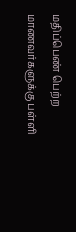மதிப்பெண் பெற்ற மாணவர்களுக்கு பள்ளி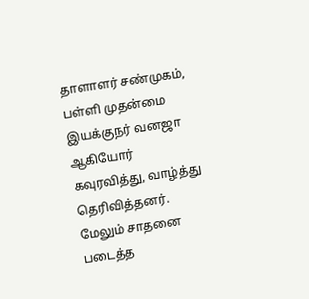தாளாளர் சண்முகம், பள்ளி முதன்மை இயக்குநர் வனஜா ஆகியோர் கவுரவித்து, வாழ்த்து தெரிவித்தனர்.
மேலும் சாதனை படைத்த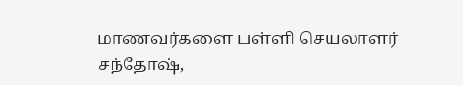மாணவர்களை பள்ளி செயலாளர் சந்தோஷ்,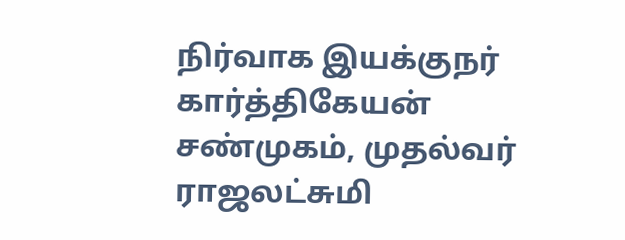நிர்வாக இயக்குநர் கார்த்திகேயன் சண்முகம், முதல்வர் ராஜலட்சுமி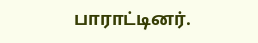பாராட்டினர்.